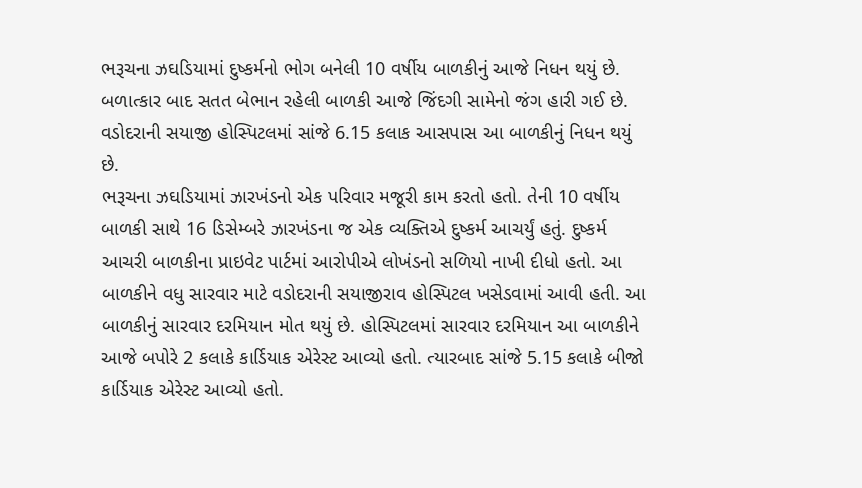ભરૂચના ઝઘડિયામાં દુષ્કર્મનો ભોગ બનેલી 10 વર્ષીય બાળકીનું આજે નિધન થયું છે. બળાત્કાર બાદ સતત બેભાન રહેલી બાળકી આજે જિંદગી સામેનો જંગ હારી ગઈ છે. વડોદરાની સયાજી હોસ્પિટલમાં સાંજે 6.15 કલાક આસપાસ આ બાળકીનું નિધન થયું છે.
ભરૂચના ઝઘડિયામાં ઝારખંડનો એક પરિવાર મજૂરી કામ કરતો હતો. તેની 10 વર્ષીય બાળકી સાથે 16 ડિસેમ્બરે ઝારખંડના જ એક વ્યક્તિએ દુષ્કર્મ આચર્યું હતું. દુષ્કર્મ આચરી બાળકીના પ્રાઇવેટ પાર્ટમાં આરોપીએ લોખંડનો સળિયો નાખી દીધો હતો. આ બાળકીને વધુ સારવાર માટે વડોદરાની સયાજીરાવ હોસ્પિટલ ખસેડવામાં આવી હતી. આ બાળકીનું સારવાર દરમિયાન મોત થયું છે. હોસ્પિટલમાં સારવાર દરમિયાન આ બાળકીને આજે બપોરે 2 કલાકે કાર્ડિયાક એરેસ્ટ આવ્યો હતો. ત્યારબાદ સાંજે 5.15 કલાકે બીજો કાર્ડિયાક એરેસ્ટ આવ્યો હતો.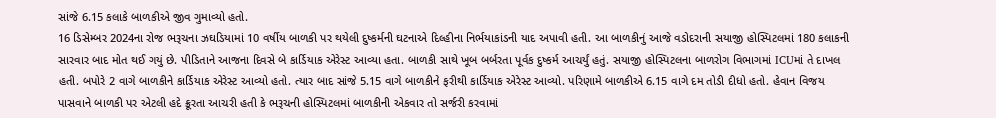સાંજે 6.15 કલાકે બાળકીએ જીવ ગુમાવ્યો હતો.
16 ડિસેમ્બર 2024ના રોજ ભરૂચના ઝઘડિયામાં 10 વર્ષીય બાળકી પર થયેલી દુષ્કર્મની ઘટનાએ દિલ્હીના નિર્ભયાકાંડની યાદ અપાવી હતી. આ બાળકીનું આજે વડોદરાની સયાજી હોસ્પિટલમાં 180 કલાકની સારવાર બાદ મોત થઈ ગયું છે. પીડિતાને આજના દિવસે બે કાર્ડિયાક એરેસ્ટ આવ્યા હતા. બાળકી સાથે ખૂબ બર્બરતા પૂર્વક દુષ્કર્મ આચર્યું હતું. સયાજી હોસ્પિટલના બાળરોગ વિભાગમાં ICUમાં તે દાખલ હતી. બપોરે 2 વાગે બાળકીને કાર્ડિયાક એરેસ્ટ આવ્યો હતો. ત્યાર બાદ સાંજે 5.15 વાગે બાળકીને ફરીથી કાર્ડિયાક એરેસ્ટ આવ્યો. પરિણામે બાળકીએ 6.15 વાગે દમ તોડી દીધો હતો. હેવાન વિજય પાસવાને બાળકી પર એટલી હદે ક્રૂરતા આચરી હતી કે ભરૂચની હોસ્પિટલમાં બાળકીની એકવાર તો સર્જરી કરવામાં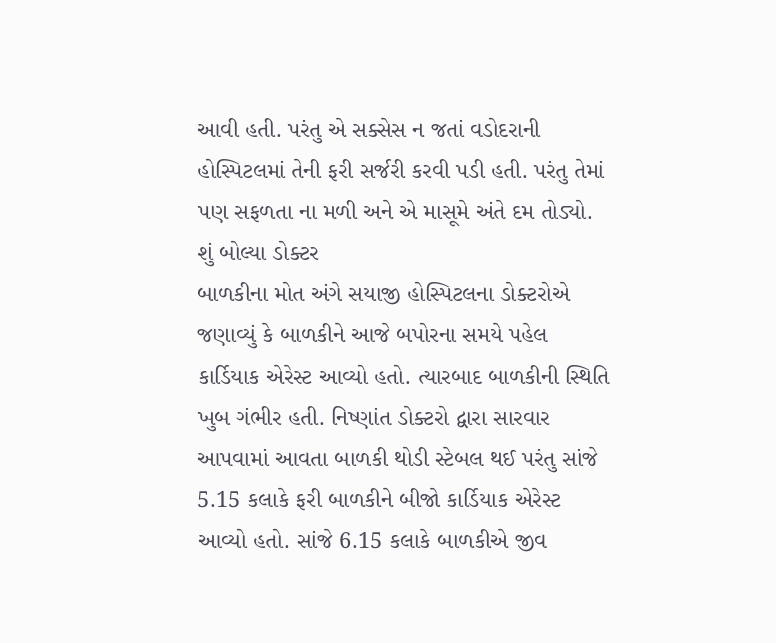આવી હતી. પરંતુ એ સક્સેસ ન જતાં વડોદરાની હોસ્પિટલમાં તેની ફરી સર્જરી કરવી પડી હતી. પરંતુ તેમાં પણ સફળતા ના મળી અને એ માસૂમે અંતે દમ તોડ્યો.
શું બોલ્યા ડોક્ટર
બાળકીના મોત અંગે સયાજી હોસ્પિટલના ડોક્ટરોએ જણાવ્યું કે બાળકીને આજે બપોરના સમયે પહેલ કાર્ડિયાક એરેસ્ટ આવ્યો હતો. ત્યારબાદ બાળકીની સ્થિતિ ખુબ ગંભીર હતી. નિષ્ણાંત ડોક્ટરો દ્વારા સારવાર આપવામાં આવતા બાળકી થોડી સ્ટેબલ થઈ પરંતુ સાંજે 5.15 કલાકે ફરી બાળકીને બીજો કાર્ડિયાક એરેસ્ટ આવ્યો હતો. સાંજે 6.15 કલાકે બાળકીએ જીવ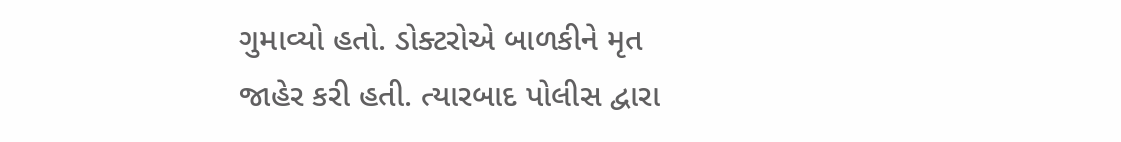ગુમાવ્યો હતો. ડોક્ટરોએ બાળકીને મૃત જાહેર કરી હતી. ત્યારબાદ પોલીસ દ્વારા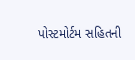પોસ્ટમોર્ટમ સહિતની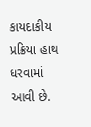કાયદાકીય પ્રક્રિયા હાથ ધરવામાં આવી છે.